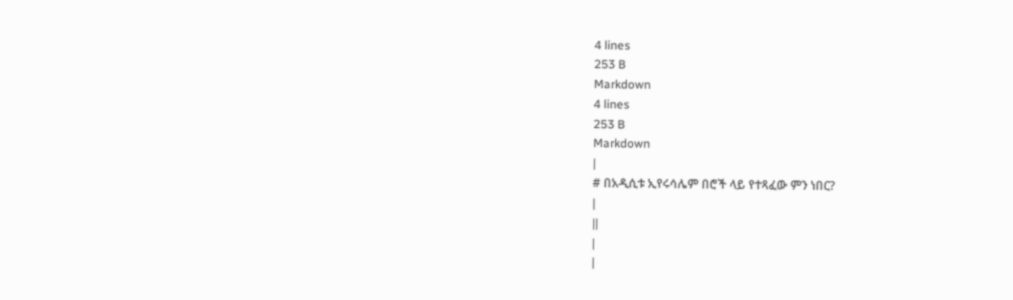4 lines
253 B
Markdown
4 lines
253 B
Markdown
|
# በአዲሲቱ ኢየሩሳሌም በሮች ላይ የተጻፈው ምን ነበር?
|
||
|
|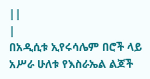||
|
በአዲሲቱ ኢየሩሳሌም በሮች ላይ አሥራ ሁለቱ የእስራኤል ልጆች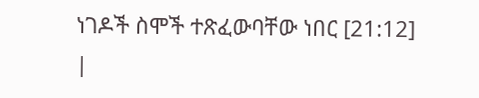ነገዶች ስሞች ተጽፈውባቸው ነበር [21:12]
|